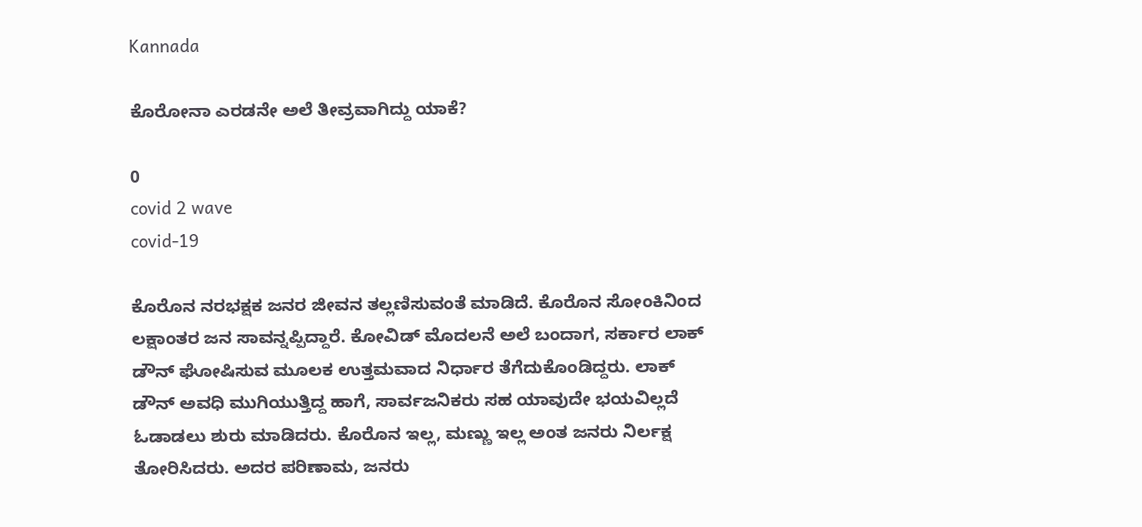Kannada

ಕೊರೋನಾ ಎರಡನೇ ಅಲೆ ತೀವ್ರವಾಗಿದ್ದು ಯಾಕೆ?

0
covid 2 wave
covid-19

ಕೊರೊನ ನರಭಕ್ಷಕ ಜನರ ಜೀವನ ತಲ್ಲಣಿಸುವಂತೆ ಮಾಡಿದೆ. ಕೊರೊನ ಸೋಂಕಿನಿಂದ ಲಕ್ಷಾಂತರ ಜನ ಸಾವನ್ನಪ್ಪಿದ್ದಾರೆ. ಕೋವಿಡ್ ಮೊದಲನೆ ಅಲೆ ಬಂದಾಗ, ಸರ್ಕಾರ ಲಾಕ್ ಡೌನ್ ಘೋಷಿಸುವ ಮೂಲಕ ಉತ್ತಮವಾದ ನಿರ್ಧಾರ ತೆಗೆದುಕೊಂಡಿದ್ದರು. ಲಾಕ್ ಡೌನ್ ಅವಧಿ ಮುಗಿಯುತ್ತಿದ್ದ ಹಾಗೆ, ಸಾರ್ವಜನಿಕರು ಸಹ ಯಾವುದೇ ಭಯವಿಲ್ಲದೆ ಓಡಾಡಲು ಶುರು ಮಾಡಿದರು. ಕೊರೊನ ಇಲ್ಲ, ಮಣ್ಣು ಇಲ್ಲ ಅಂತ ಜನರು ನಿರ್ಲಕ್ಷ ತೋರಿಸಿದರು. ಅದರ ಪರಿಣಾಮ, ಜನರು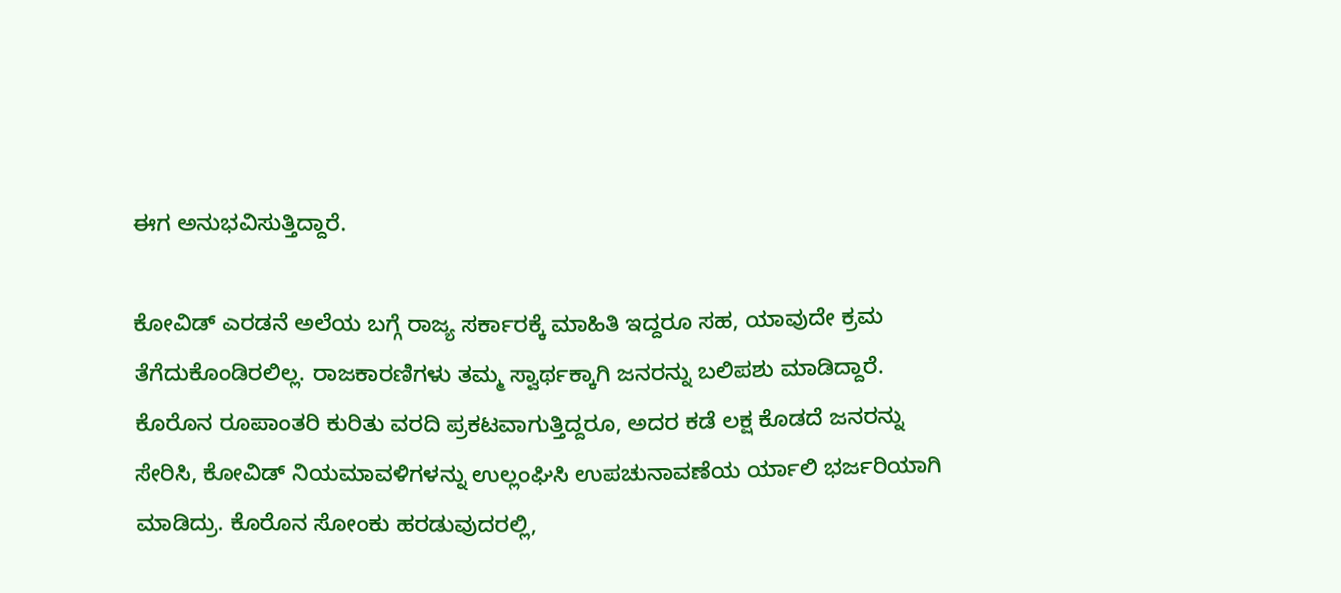ಈಗ ಅನುಭವಿಸುತ್ತಿದ್ದಾರೆ.

ಕೋವಿಡ್ ಎರಡನೆ ಅಲೆಯ ಬಗ್ಗೆ ರಾಜ್ಯ ಸರ್ಕಾರಕ್ಕೆ ಮಾಹಿತಿ ಇದ್ದರೂ ಸಹ, ಯಾವುದೇ ಕ್ರಮ ತೆಗೆದುಕೊಂಡಿರಲಿಲ್ಲ. ರಾಜಕಾರಣಿಗಳು ತಮ್ಮ ಸ್ವಾರ್ಥಕ್ಕಾಗಿ ಜನರನ್ನು ಬಲಿಪಶು ಮಾಡಿದ್ದಾರೆ. ಕೊರೊನ ರೂಪಾಂತರಿ ಕುರಿತು ವರದಿ ಪ್ರಕಟವಾಗುತ್ತಿದ್ದರೂ, ಅದರ ಕಡೆ ಲಕ್ಷ ಕೊಡದೆ ಜನರನ್ನು ಸೇರಿಸಿ, ಕೋವಿಡ್ ನಿಯಮಾವಳಿಗಳನ್ನು ಉಲ್ಲಂಘಿಸಿ ಉಪಚುನಾವಣೆಯ ರ್ಯಾಲಿ ಭರ್ಜರಿಯಾಗಿ ಮಾಡಿದ್ರು. ಕೊರೊನ ಸೋಂಕು ಹರಡುವುದರಲ್ಲಿ,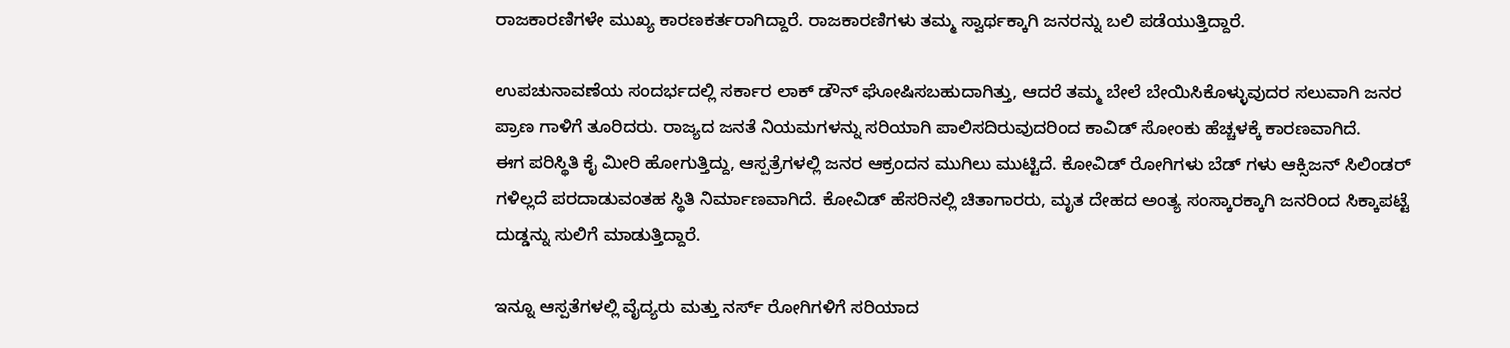ರಾಜಕಾರಣಿಗಳೇ ಮುಖ್ಯ ಕಾರಣಕರ್ತರಾಗಿದ್ದಾರೆ. ರಾಜಕಾರಣಿಗಳು ತಮ್ಮ ಸ್ವಾರ್ಥಕ್ಕಾಗಿ ಜನರನ್ನು ಬಲಿ ಪಡೆಯುತ್ತಿದ್ದಾರೆ.

ಉಪಚುನಾವಣೆಯ ಸಂದರ್ಭದಲ್ಲಿ ಸರ್ಕಾರ ಲಾಕ್ ಡೌನ್ ಘೋಷಿಸಬಹುದಾಗಿತ್ತು, ಆದರೆ ತಮ್ಮ ಬೇಲೆ ಬೇಯಿಸಿಕೊಳ್ಳುವುದರ ಸಲುವಾಗಿ ಜನರ ಪ್ರಾಣ ಗಾಳಿಗೆ ತೂರಿದರು. ರಾಜ್ಯದ ಜನತೆ ನಿಯಮಗಳನ್ನು ಸರಿಯಾಗಿ ಪಾಲಿಸದಿರುವುದರಿಂದ ಕಾವಿಡ್ ಸೋಂಕು ಹೆಚ್ಚಳಕ್ಕೆ ಕಾರಣವಾಗಿದೆ.
ಈಗ ಪರಿಸ್ಥಿತಿ ಕೈ ಮೀರಿ ಹೋಗುತ್ತಿದ್ದು, ಆಸ್ಪತ್ರೆಗಳಲ್ಲಿ ಜನರ ಆಕ್ರಂದನ ಮುಗಿಲು ಮುಟ್ಟಿದೆ. ಕೋವಿಡ್ ರೋಗಿಗಳು ಬೆಡ್ ಗಳು ಆಕ್ಸಿಜನ್ ಸಿಲಿಂಡರ್ ಗಳಿಲ್ಲದೆ ಪರದಾಡುವಂತಹ ಸ್ಥಿತಿ ನಿರ್ಮಾಣವಾಗಿದೆ. ಕೋವಿಡ್ ಹೆಸರಿನಲ್ಲಿ ಚಿತಾಗಾರರು, ಮೃತ ದೇಹದ ಅಂತ್ಯ ಸಂಸ್ಕಾರಕ್ಕಾಗಿ ಜನರಿಂದ ಸಿಕ್ಕಾಪಟ್ಟೆ ದುಡ್ಡನ್ನು ಸುಲಿಗೆ ಮಾಡುತ್ತಿದ್ದಾರೆ.

ಇನ್ನೂ ಆಸ್ಪತೆಗಳಲ್ಲಿ ವೈದ್ಯರು ಮತ್ತು ನರ್ಸ್ ರೋಗಿಗಳಿಗೆ ಸರಿಯಾದ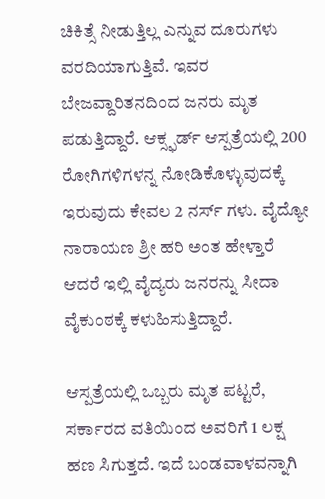ಚಿಕಿತ್ಸೆ ನೀಡುತ್ತಿಲ್ಲ ಎನ್ನುವ ದೂರುಗಳು ವರದಿಯಾಗುತ್ತಿವೆ. ಇವರ ಬೇಜವ್ದಾರಿತನದಿಂದ ಜನರು ಮೃತ ಪಡುತ್ತಿದ್ದಾರೆ. ಆಕ್ಸ್ಫರ್ಡ್ ಆಸ್ಪತ್ರೆಯಲ್ಲಿ 200 ರೋಗಿಗಳಿಗಳನ್ನ ನೋಡಿಕೊಳ್ಳುವುದಕ್ಕೆ ಇರುವುದು ಕೇವಲ 2 ನರ್ಸ್ ಗಳು. ವೈದ್ಯೋ ನಾರಾಯಣ ಶ್ರೀ ಹರಿ ಅಂತ ಹೇಳ್ತಾರೆ ಆದರೆ ಇಲ್ಲಿ ವೈದ್ಯರು ಜನರನ್ನು ಸೀದಾ ವೈಕುಂಠಕ್ಕೆ ಕಳುಹಿಸುತ್ತಿದ್ದಾರೆ.

ಆಸ್ಪತ್ರೆಯಲ್ಲಿ ಒಬ್ಬರು ಮೃತ ಪಟ್ಟರೆ, ಸರ್ಕಾರದ ವತಿಯಿಂದ ಅವರಿಗೆ 1 ಲಕ್ಷ ಹಣ ಸಿಗುತ್ತದೆ. ಇದೆ ಬಂಡವಾಳವನ್ನಾಗಿ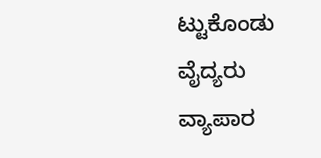ಟ್ಟುಕೊಂಡು ವೈದ್ಯರು ವ್ಯಾಪಾರ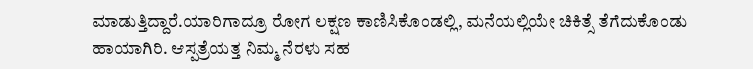ಮಾಡುತ್ತಿದ್ದಾರೆ.ಯಾರಿಗಾದ್ರೂ ರೋಗ ಲಕ್ಷಣ ಕಾಣಿಸಿಕೊಂಡಲ್ಲಿ, ಮನೆಯಲ್ಲಿಯೇ ಚಿಕಿತ್ಸೆ ತೆಗೆದುಕೊಂಡು ಹಾಯಾಗಿರಿ. ಆಸ್ಪತ್ರೆಯತ್ತ ನಿಮ್ಮ ನೆರಳು ಸಹ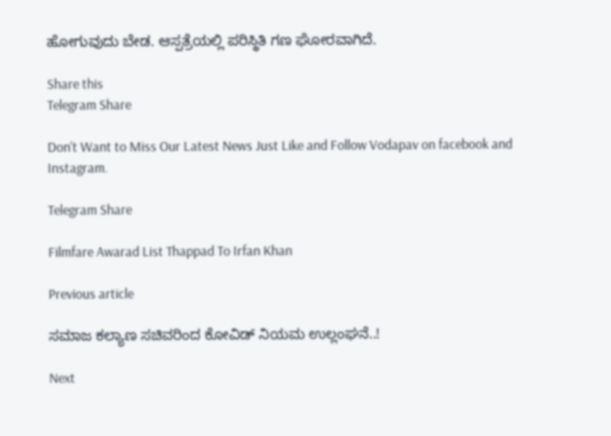ಹೋಗುವುದು ಬೇಡ. ಆಸ್ಪತ್ರೆಯಲ್ಲಿ ಪರಿಸ್ಥಿತಿ ಗಣ ಘೋರವಾಗಿದೆ.

Share this
Telegram Share

Don't Want to Miss Our Latest News Just Like and Follow Vodapav on facebook and Instagram.

Telegram Share

Filmfare Awarad List Thappad To Irfan Khan

Previous article

ಸಮಾಜ ಕಲ್ಯಾಣ ಸಚಿವರಿಂದ ಕೋವಿಡ್ ನಿಯಮ ಉಲ್ಲಂಘನೆ..!

Next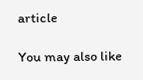article

You may also like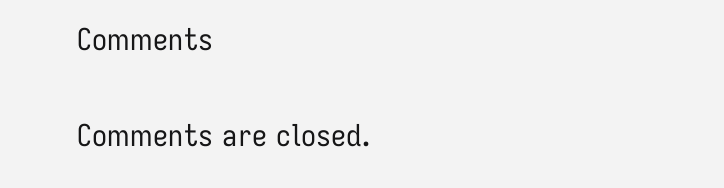Comments

Comments are closed.